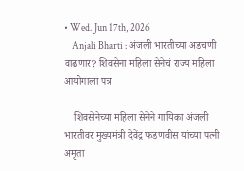• Wed. Jun 17th, 2026
    Anjali Bharti : अंजली भारतीच्या अडचणी वाढणार? शिवसेना महिला सेनेचं राज्य महिला आयोगाला पत्र

    शिवसेनेच्या महिला सेनेने गायिका अंजली भारतीवर मुख्यमंत्री देवेंद्र फडणवीस यांच्या पत्नी अमृता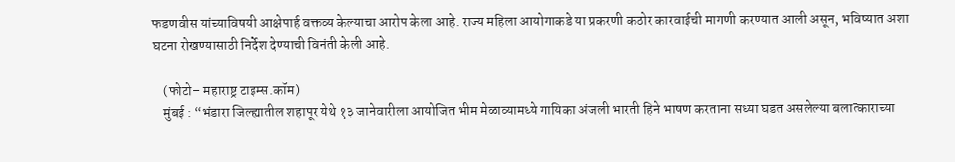फडणवीस यांच्याविषयी आक्षेपार्ह वक्तव्य केल्याचा आरोप केला आहे. राज्य महिला आयोगाकडे या प्रकरणी कठोर कारवाईची मागणी करण्यात आली असून, भविष्यात अशा घटना रोखण्यासाठी निर्देश देण्याची विनंती केली आहे.

    (फोटो– महाराष्ट्र टाइम्स.कॉम)
    मुंबई : “भंडारा जिल्ह्यातील शहापूर येथे १३ जानेवारीला आयोजित भीम मेळाव्यामध्ये गायिका अंजली भारती हिने भाषण करताना सध्या घडत असलेल्या बलात्काराच्या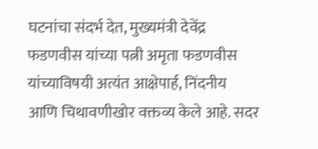घटनांचा संदर्भ देत, मुख्यमंत्री देवेंद्र फडणवीस यांच्या पत्नी अमृता फडणवीस यांच्याविषयी अत्यंत आक्षेपार्ह, निंदनीय आणि चिथावणीखोर वक्तव्य केले आहे. सदर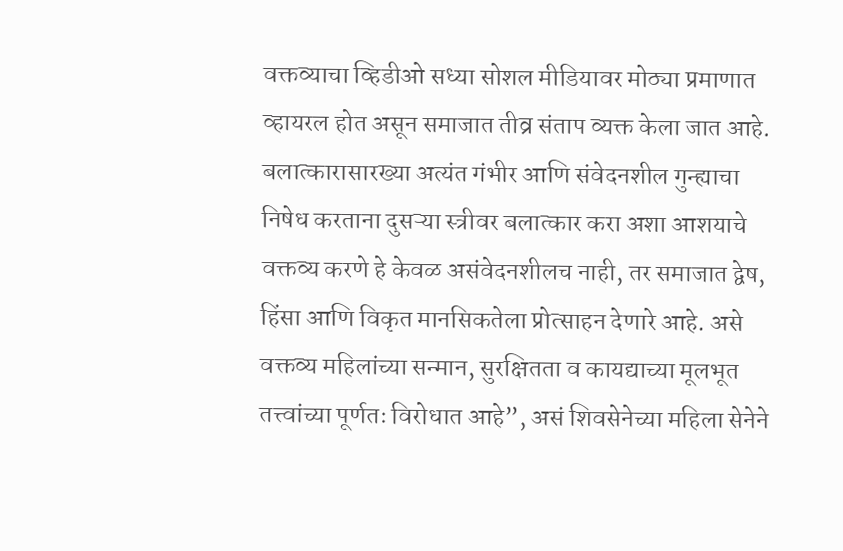वक्तव्याचा व्हिडीओ सध्या सोशल मीडियावर मोठ्या प्रमाणात व्हायरल होत असून समाजात तीव्र संताप व्यक्त केला जात आहे. बलात्कारासारख्या अत्यंत गंभीर आणि संवेदनशील गुन्ह्याचा निषेध करताना दुसऱ्या स्त्रीवर बलात्कार करा अशा आशयाचे वक्तव्य करणे हे केवळ असंवेदनशीलच नाही, तर समाजात द्वेष, हिंसा आणि विकृत मानसिकतेला प्रोत्साहन देणारे आहे. असे वक्तव्य महिलांच्या सन्मान, सुरक्षितता व कायद्याच्या मूलभूत तत्त्वांच्या पूर्णतः विरोधात आहे”, असं शिवसेनेच्या महिला सेनेने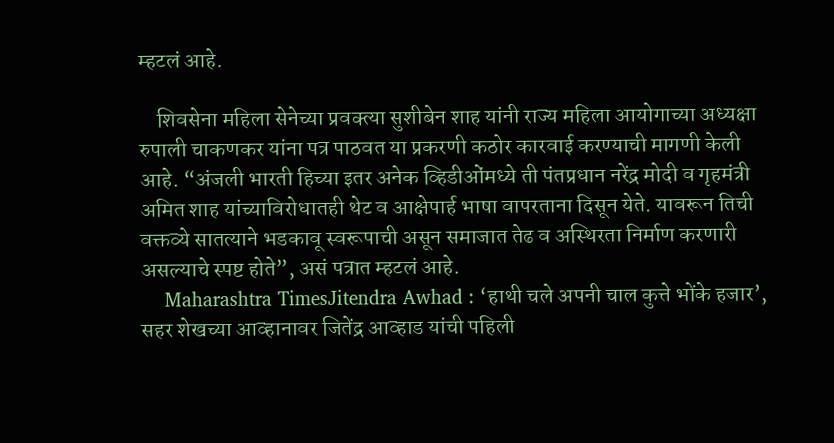म्हटलं आहे.

    शिवसेना महिला सेनेच्या प्रवक्त्या सुशीबेन शाह यांनी राज्य महिला आयोगाच्या अध्यक्षा रुपाली चाकणकर यांना पत्र पाठवत या प्रकरणी कठोर कारवाई करण्याची मागणी केली आहे. “अंजली भारती हिच्या इतर अनेक व्हिडीओंमध्ये ती पंतप्रधान नरेंद्र मोदी व गृहमंत्री अमित शाह यांच्याविरोधातही थेट व आक्षेपार्ह भाषा वापरताना दिसून येते. यावरून तिची वक्तव्ये सातत्याने भडकावू स्वरूपाची असून समाजात तेढ व अस्थिरता निर्माण करणारी असल्याचे स्पष्ट होते”, असं पत्रात म्हटलं आहे.
    Maharashtra TimesJitendra Awhad : ‘हाथी चले अपनी चाल कुत्ते भोंके हजार’, सहर शेखच्या आव्हानावर जितेंद्र आव्हाड यांची पहिली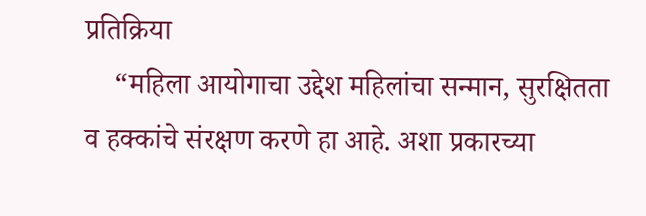प्रतिक्रिया
    “महिला आयोगाचा उ‌द्देश महिलांचा सन्मान, सुरक्षितता व हक्कांचे संरक्षण करणे हा आहे. अशा प्रकारच्या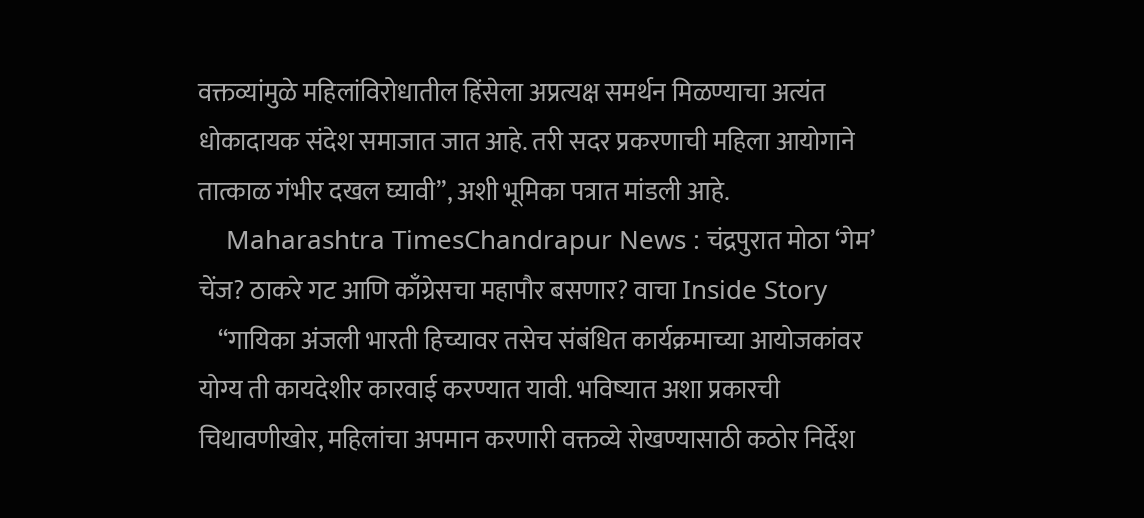वक्तव्यांमुळे महिलांविरोधातील हिंसेला अप्रत्यक्ष समर्थन मिळण्याचा अत्यंत धोकादायक संदेश समाजात जात आहे. तरी सदर प्रकरणाची महिला आयोगाने तात्काळ गंभीर दखल घ्यावी”, अशी भूमिका पत्रात मांडली आहे.
    Maharashtra TimesChandrapur News : चंद्रपुरात मोठा ‘गेम’ चेंज? ठाकरे गट आणि काँग्रेसचा महापौर बसणार? वाचा Inside Story
    “गायिका अंजली भारती हिच्यावर तसेच संबंधित कार्यक्रमाच्या आयोजकांवर योग्य ती कायदेशीर कारवाई करण्यात यावी. भविष्यात अशा प्रकारची चिथावणीखोर, महिलांचा अपमान करणारी वक्तव्ये रोखण्यासाठी कठोर निर्देश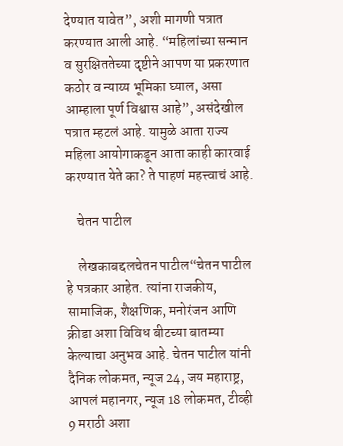देण्यात यावेत”, अशी मागणी पत्रात करण्यात आली आहे. “महिलांच्या सन्मान व सुरक्षिततेच्या दृष्टीने आपण या प्रकरणात कठोर व न्याय्य भूमिका घ्याल, असा आम्हाला पूर्ण विश्वास आहे”, असंदेखील पत्रात म्हटलं आहे. यामुळे आता राज्य महिला आयोगाकडून आता काही कारवाई करण्यात येते का? ते पाहणं महत्त्वाचं आहे.

    चेतन पाटील

    लेखकाबद्दलचेतन पाटील“चेतन पाटील हे पत्रकार आहेत. त्यांना राजकीय, सामाजिक, शैक्षणिक, मनोरंजन आणि क्रीडा अशा विविध बीटच्या बातम्या केल्याचा अनुभव आहे. चेतन पाटील यांनी दैनिक लोकमत, न्यूज 24, जय महाराष्ट्र, आपलं महानगर, न्यूज 18 लोकमत, टीव्ही 9 मराठी अशा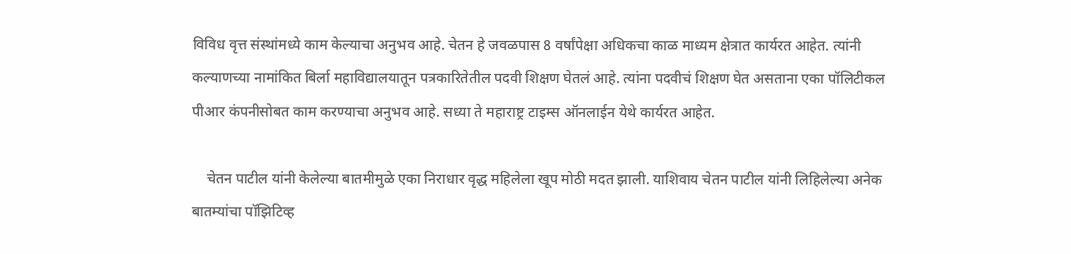विविध वृत्त संस्थांमध्ये काम केल्याचा अनुभव आहे. चेतन हे जवळपास 8 वर्षांपेक्षा अधिकचा काळ माध्यम क्षेत्रात कार्यरत आहेत. त्यांनी कल्याणच्या नामांकित बिर्ला महाविद्यालयातून पत्रकारितेतील पदवी शिक्षण घेतलं आहे. त्यांना पदवीचं शिक्षण घेत असताना एका पॉलिटीकल पीआर कंपनीसोबत काम करण्याचा अनुभव आहे. सध्या ते महाराष्ट्र टाइम्स ऑनलाईन येथे कार्यरत आहेत.

    चेतन पाटील यांनी केलेल्या बातमीमुळे एका निराधार वृद्ध महिलेला खूप मोठी मदत झाली. याशिवाय चेतन पाटील यांनी लिहिलेल्या अनेक बातम्यांचा पॉझिटिव्ह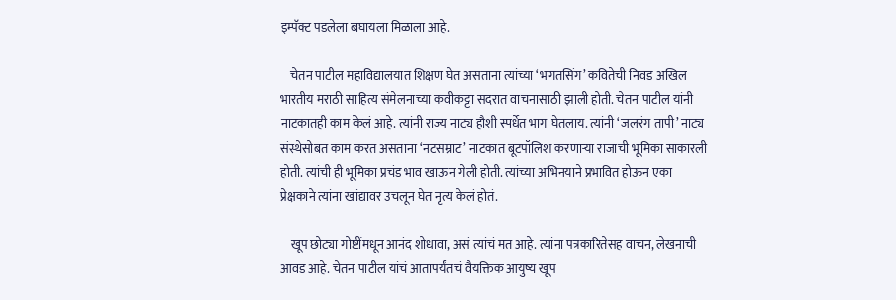इम्पॅक्ट पडलेला बघायला मिळाला आहे.

    चेतन पाटील महाविद्यालयात शिक्षण घेत असताना त्यांच्या ‘भगतसिंग’ कवितेची निवड अखिल भारतीय मराठी साहित्य संमेलनाच्या कवीकट्टा सदरात वाचनासाठी झाली होती. चेतन पाटील यांनी नाटकातही काम केलं आहे. त्यांनी राज्य नाट्य हौशी स्पर्धेत भाग घेतलाय. त्यांनी ‘जलरंग तापी’ नाट्य संस्थेसोबत काम करत असताना ‘नटसम्राट’ नाटकात बूटपॉलिश करणाऱ्या राजाची भूमिका साकारली होती. त्यांची ही भूमिका प्रचंड भाव खाऊन गेली होती. त्यांच्या अभिनयाने प्रभावित होऊन एका प्रेक्षकाने त्यांना खांद्यावर उचलून घेत नृत्य केलं होतं.

    खूप छोट्या गोष्टींमधून आनंद शोधावा, असं त्यांचं मत आहे. त्यांना पत्रकारितेसह वाचन, लेखनाची आवड आहे. चेतन पाटील यांचं आतापर्यंतचं वैयक्तिक आयुष्य खूप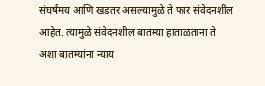संघर्षमय आणि खडतर असल्यामुळे ते फार संवेदनशील आहेत. त्यामुळे संवेदनशील बातम्या हाताळताना ते अशा बातम्यांना न्याय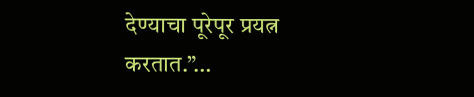देण्याचा पूरेपूर प्रयत्न करतात.”…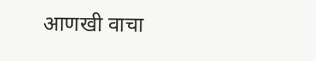आणखी वाचा